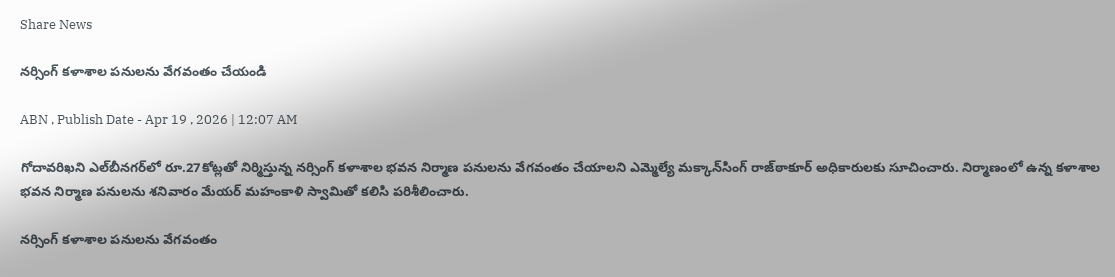Share News

నర్సింగ్‌ కళాశాల పనులను వేగవంతం చేయండి

ABN , Publish Date - Apr 19 , 2026 | 12:07 AM

గోదావరిఖని ఎల్‌బీనగర్‌లో రూ.27కోట్లతో నిర్మిస్తున్న నర్సింగ్‌ కళాశాల భవన నిర్మాణ పనులను వేగవంతం చేయాలని ఎమ్మెల్యే మక్కాన్‌సింగ్‌ రాజ్‌ఠాకూర్‌ అధికారులకు సూచించారు. నిర్మాణంలో ఉన్న కళాశాల భవన నిర్మాణ పనులను శనివారం మేయర్‌ మహంకాళి స్వామితో కలిసి పరిశీలించారు.

నర్సింగ్‌ కళాశాల పనులను వేగవంతం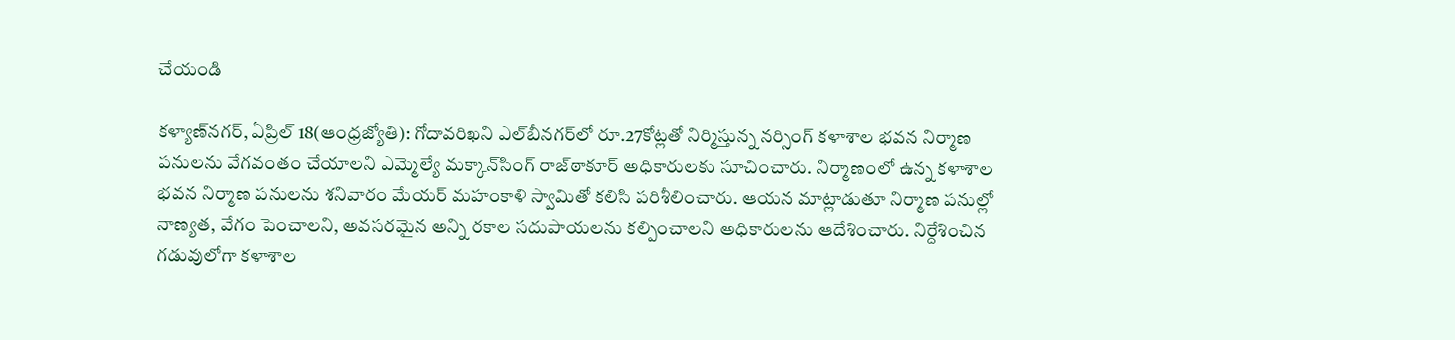చేయండి

కళ్యాణ్‌నగర్‌, ఏప్రిల్‌ 18(ఆంధ్రజ్యోతి): గోదావరిఖని ఎల్‌బీనగర్‌లో రూ.27కోట్లతో నిర్మిస్తున్న నర్సింగ్‌ కళాశాల భవన నిర్మాణ పనులను వేగవంతం చేయాలని ఎమ్మెల్యే మక్కాన్‌సింగ్‌ రాజ్‌ఠాకూర్‌ అధికారులకు సూచించారు. నిర్మాణంలో ఉన్న కళాశాల భవన నిర్మాణ పనులను శనివారం మేయర్‌ మహంకాళి స్వామితో కలిసి పరిశీలించారు. ఆయన మాట్లాడుతూ నిర్మాణ పనుల్లో నాణ్యత, వేగం పెంచాలని, అవసరమైన అన్ని రకాల సదుపాయలను కల్పించాలని అధికారులను ఆదేశించారు. నిర్దేశించిన గడువులోగా కళాశాల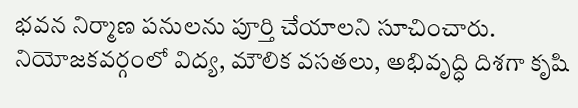భవన నిర్మాణ పనులను పూర్తి చేయాలని సూచించారు. నియోజకవర్గంలో విద్య, మౌలిక వసతలు, అభివృద్ధి దిశగా కృషి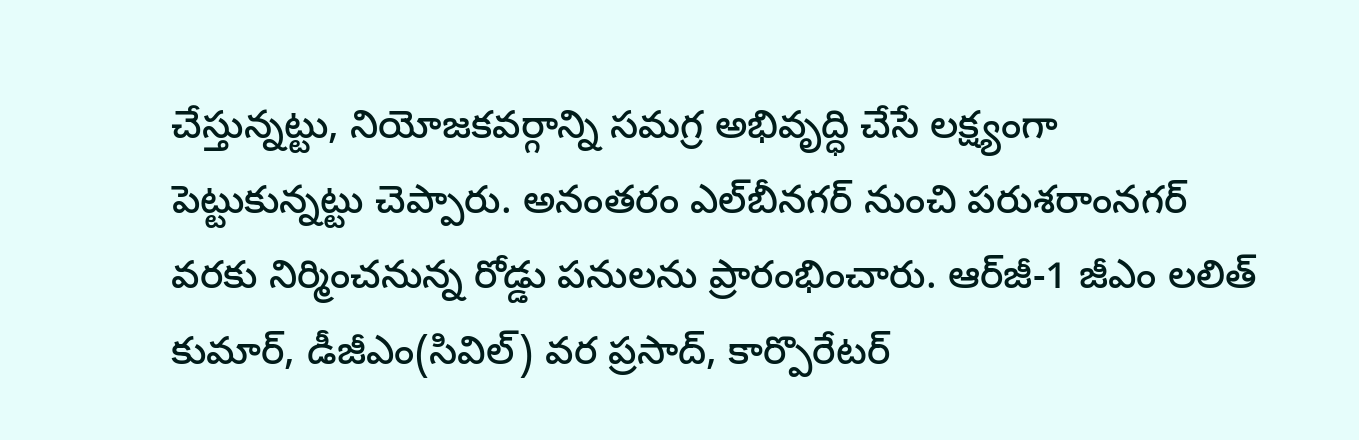చేస్తున్నట్టు, నియోజకవర్గాన్ని సమగ్ర అభివృద్ధి చేసే లక్ష్యంగా పెట్టుకున్నట్టు చెప్పారు. అనంతరం ఎల్‌బీనగర్‌ నుంచి పరుశరాంనగర్‌ వరకు నిర్మించనున్న రోడ్డు పనులను ప్రారంభించారు. ఆర్‌జీ-1 జీఎం లలిత్‌ కుమార్‌, డీజీఎం(సివిల్‌) వర ప్రసాద్‌, కార్పొరేటర్‌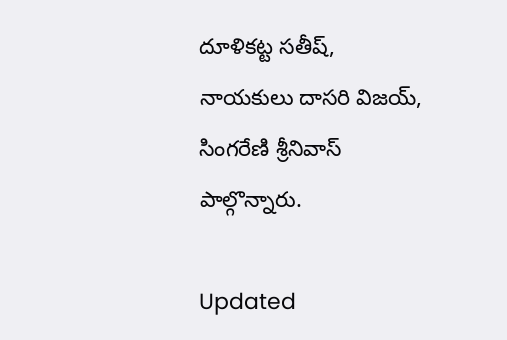దూళికట్ట సతీష్‌, నాయకులు దాసరి విజయ్‌, సింగరేణి శ్రీనివాస్‌ పాల్గొన్నారు.

Updated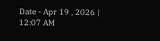Date - Apr 19 , 2026 | 12:07 AM